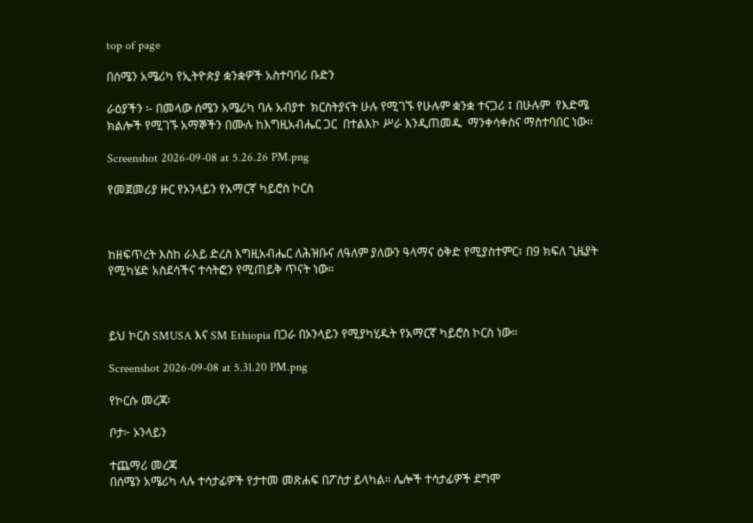top of page

በሰሜን አሜሪካ የኢትዮጵያ ቋንቋዎች አስተባባሪ ቡድን

ራዕያችን ፡- በመላው ሰሜን አሜሪካ ባሉ አብያተ  ክርስትያናት ሁሉ የሚገኙ የሁሉም ቋንቋ ተናጋሪ ፤ በሁሉም  የእድሜ ክልሎች የሚገኙ አማኞችን በሙሉ ከእግዚአብሔር ጋር  በተልእኮ ሥራ እንዲጠመዱ  ማንቀሳቀስና ማስተባበር ነው፡፡

Screenshot 2026-09-08 at 5.26.26 PM.png

የመጀመሪያ ዙር የኦንላይን የአማርኛ ካይሮስ ኮርስ



ከዘፍጥረት እስከ ራእይ ድረስ እግዚአብሔር ለሕዝቡና ለዓለም ያለውን ዓላማና ዕቅድ የሚያስተምር፣ በ9 ክፍለ ጊዜያት የሚካሄድ አስደሳችና ተሳትፎን የሚጠይቅ ጥናት ነው።



ይህ ኮርስ SMUSA እና SM Ethiopia በጋራ በኦንላይን የሚያካሂዱት የአማርኛ ካይሮስ ኮርስ ነው።

Screenshot 2026-09-08 at 5.31.20 PM.png

የኮርሱ መረጃ፡

ቦታ፦ ኦንላይን

ተጨማሪ መረጃ
በሰሜን አሜሪካ ላሉ ተሳታፊዎች የታተመ መጽሐፍ በፖስታ ይላካል። ሌሎች ተሳታፊዎች ደግሞ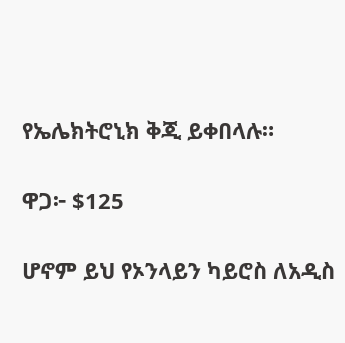የኤሌክትሮኒክ ቅጂ ይቀበላሉ።

ዋጋ፦ $125

ሆኖም ይህ የኦንላይን ካይሮስ ለአዲስ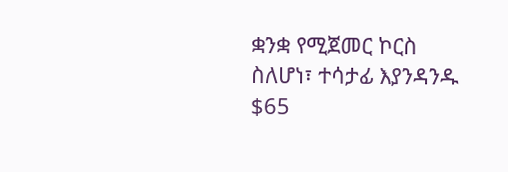ቋንቋ የሚጀመር ኮርስ ስለሆነ፣ ተሳታፊ እያንዳንዱ $65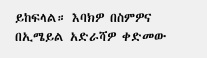ይከፍላል። እባክዎ በስምዎና በኢሜይል አድራሻዎ ቀድመው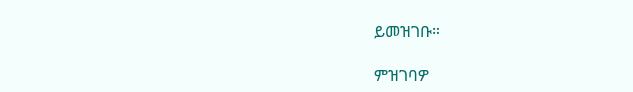ይመዝገቡ።

ምዝገባዎ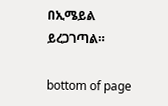በኢሜይል ይረጋገጣል።

bottom of page